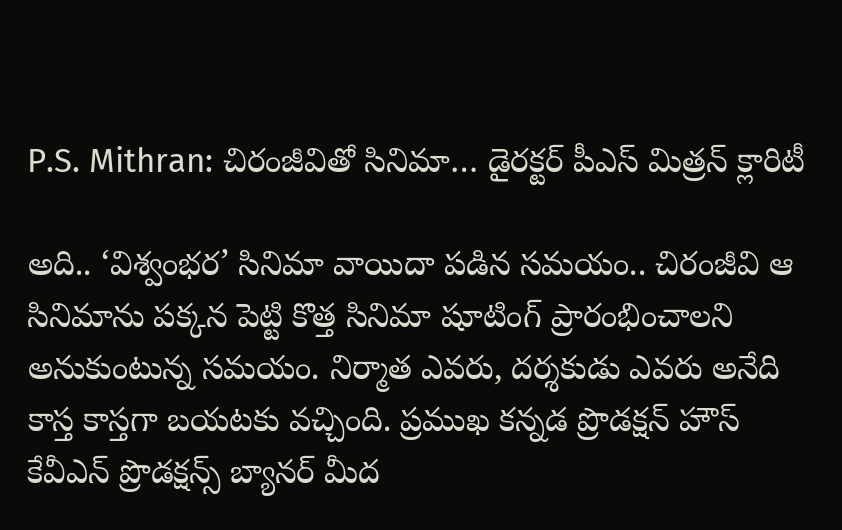P.S. Mithran: చిరంజీవితో సినిమా… డైరక్టర్‌ పీఎస్‌ మిత్రన్‌ క్లారిటీ

అది.. ‘విశ్వంభర’ సినిమా వాయిదా పడిన సమయం.. చిరంజీవి ఆ సినిమాను పక్కన పెట్టి కొత్త సినిమా షూటింగ్‌ ప్రారంభించాలని అనుకుంటున్న సమయం. నిర్మాత ఎవరు, దర్శకుడు ఎవరు అనేది కాస్త కాస్తగా బయటకు వచ్చింది. ప్రముఖ కన్నడ ప్రొడక్షన్‌ హౌస్‌ కేవీఎన్‌ ప్రొడక్షన్స్‌ బ్యానర్‌ మీద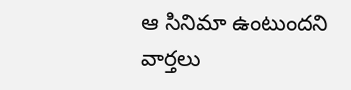ఆ సినిమా ఉంటుందని వార్తలు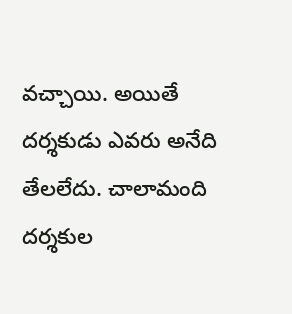వచ్చాయి. అయితే దర్శకుడు ఎవరు అనేది తేలలేదు. చాలామంది దర్శకుల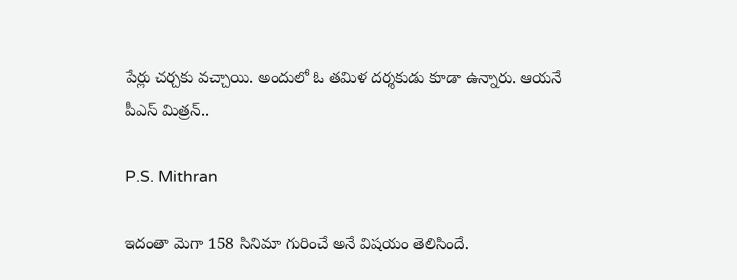పేర్లు చర్చకు వచ్చాయి. అందులో ఓ తమిళ దర్శకుడు కూడా ఉన్నారు. ఆయనే పీఎస్‌ మిత్రన్‌..

P.S. Mithran

ఇదంతా మెగా 158 సినిమా గురించే అనే విషయం తెలిసిందే.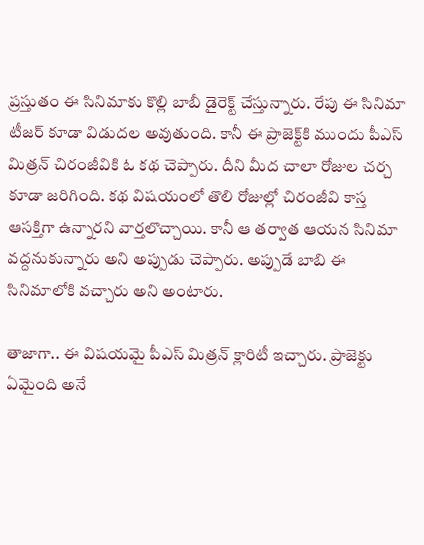ప్రస్తుతం ఈ సినిమాకు కొల్లి బాబీ డైరెక్ట్‌ చేస్తున్నారు. రేపు ఈ సినిమా టీజర్‌ కూడా విడుదల అవుతుంది. కానీ ఈ ప్రాజెక్ట్‌కి ముందు పీఎస్‌ మిత్రన్‌ చిరంజీవికి ఓ కథ చెప్పారు. దీని మీద చాలా రోజుల చర్చ కూడా జరిగింది. కథ విషయంలో తొలి రోజుల్లో చిరంజీవి కాస్త ఆసక్తిగా ఉన్నారని వార్తలొచ్చాయి. కానీ ఆ తర్వాత ఆయన సినిమా వద్దనుకున్నారు అని అప్పుడు చెప్పారు. అప్పుడే బాబి ఈ సినిమాలోకి వచ్చారు అని అంటారు.

తాజాగా.. ఈ విషయమై పీఎస్‌ మిత్రన్‌ క్లారిటీ ఇచ్చారు. ప్రాజెక్టు ఏమైంది అనే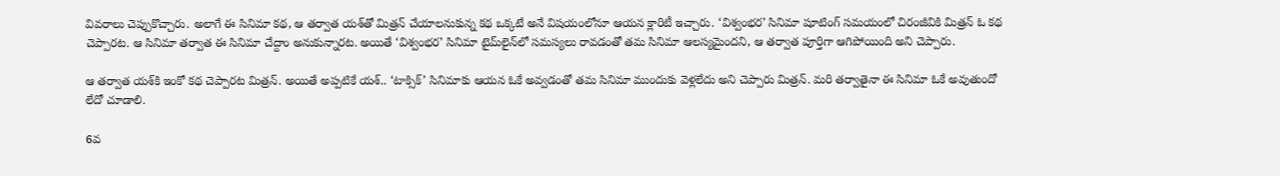వివరాలు చెప్పుకొచ్చారు. అలాగే ఈ సినిమా కథ, ఆ తర్వాత యశ్‌తో మిత్రన్‌ చేయాలనుకున్న కథ ఒక్కటే అనే విషయంలోనూ ఆయన క్లారిటీ ఇచ్చారు. ‘విశ్వంభర’ సినిమా షూటింగ్‌ సమయంలో చిరంజీవికి మిత్రన్‌ ఓ కథ చెప్పారట. ఆ సినిమా తర్వాత ఈ సినిమా చేద్దాం అనుకున్నారట. అయితే ‘విశ్వంభర’ సినిమా టైమ్‌లైన్‌లో సమస్యలు రావడంతో తమ సినిమా ఆలస్యమైందని, ఆ తర్వాత పూర్తిగా ఆగిపోయింది అని చెప్పారు.

ఆ తర్వాత యశ్‌కి ఇంకో కథ చెప్పారట మిత్రన్‌. అయితే అప్పటికే యశ్‌.. ‘టాక్సిక్‌’ సినిమాకు ఆయన ఓకే అవ్వడంతో తమ సినిమా ముందుకు వెళ్లలేదు అని చెప్పారు మిత్రన్‌. మరి తర్వాతైనా ఈ సినిమా ఓకే అవుతుందో లేదో చూడాలి.

6వ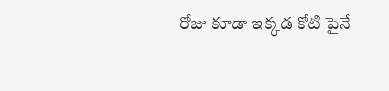రోజు కూడా ఇక్కడ కోటి పైనే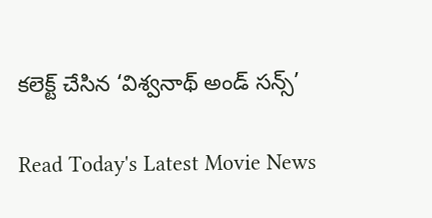కలెక్ట్ చేసిన ‘విశ్వనాథ్ అండ్ సన్స్’

Read Today's Latest Movie News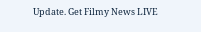Update. Get Filmy News LIVE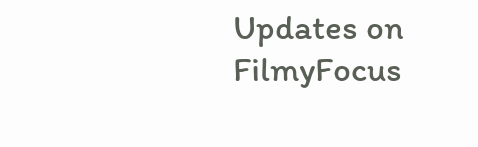Updates on FilmyFocus